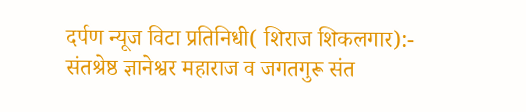दर्पण न्यूज विटा प्रतिनिधी( शिराज शिकलगार):-
संतश्रेष्ठ ज्ञानेश्वर महाराज व जगतगुरू संत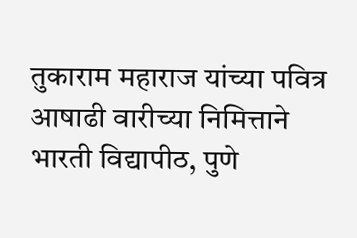तुकाराम महाराज यांच्या पवित्र आषाढी वारीच्या निमित्ताने भारती विद्यापीठ, पुणे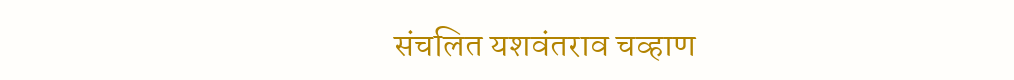संचलित यशवंतराव चव्हाण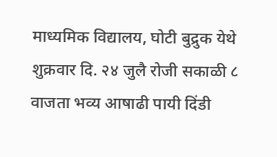माध्यमिक विद्यालय, घोटी बुद्रुक येथे शुक्रवार दि. २४ जुलै रोजी सकाळी ८ वाजता भव्य आषाढी पायी दिंडी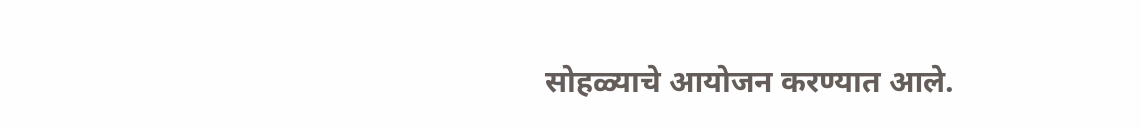सोहळ्याचे आयोजन करण्यात आले.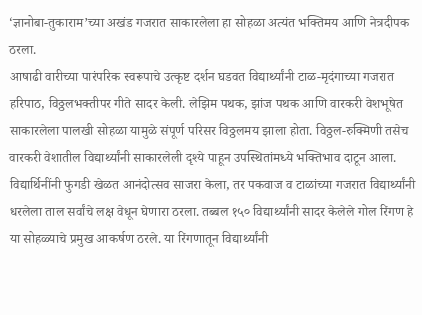‘ज्ञानोबा-तुकाराम’च्या अखंड गजरात साकारलेला हा सोहळा अत्यंत भक्तिमय आणि नेत्रदीपक ठरला.
आषाढी वारीच्या पारंपरिक स्वरूपाचे उत्कृष्ट दर्शन घडवत विद्यार्थ्यांनी टाळ-मृदंगाच्या गजरात हरिपाठ, विठ्ठलभक्तीपर गीते सादर केली. लेझिम पथक, झांज पथक आणि वारकरी वेशभूषेत साकारलेला पालखी सोहळा यामुळे संपूर्ण परिसर विठ्ठलमय झाला होता. विठ्ठल-रुक्मिणी तसेच वारकरी वेशातील विद्यार्थ्यांनी साकारलेली दृश्ये पाहून उपस्थितांमध्ये भक्तिभाव दाटून आला.
विद्यार्थिनींनी फुगडी खेळत आनंदोत्सव साजरा केला, तर पकवाज व टाळांच्या गजरात विद्यार्थ्यांनी धरलेला ताल सर्वांचे लक्ष वेधून घेणारा ठरला. तब्बल १५० विद्यार्थ्यांनी सादर केलेले गोल रिंगण हे या सोहळ्याचे प्रमुख आकर्षण ठरले. या रिंगणातून विद्यार्थ्यांनी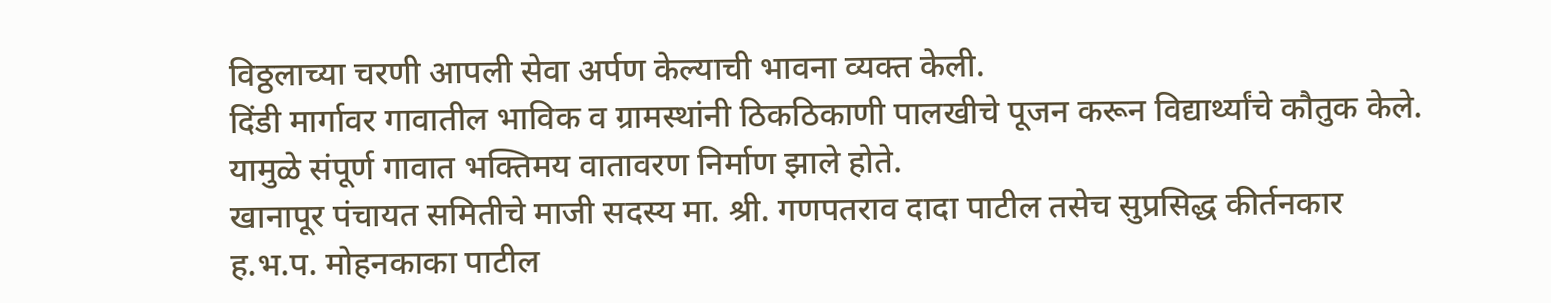विठ्ठलाच्या चरणी आपली सेवा अर्पण केल्याची भावना व्यक्त केली.
दिंडी मार्गावर गावातील भाविक व ग्रामस्थांनी ठिकठिकाणी पालखीचे पूजन करून विद्यार्थ्यांचे कौतुक केले. यामुळे संपूर्ण गावात भक्तिमय वातावरण निर्माण झाले होते.
खानापूर पंचायत समितीचे माजी सदस्य मा. श्री. गणपतराव दादा पाटील तसेच सुप्रसिद्ध कीर्तनकार ह.भ.प. मोहनकाका पाटील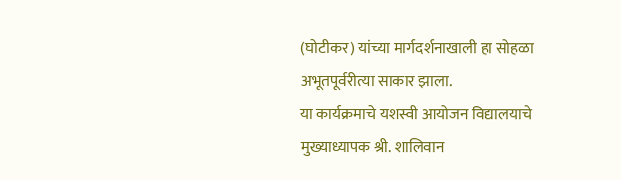(घोटीकर) यांच्या मार्गदर्शनाखाली हा सोहळा अभूतपूर्वरीत्या साकार झाला.
या कार्यक्रमाचे यशस्वी आयोजन विद्यालयाचे मुख्याध्यापक श्री. शालिवान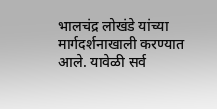भालचंद्र लोखंडे यांच्या मार्गदर्शनाखाली करण्यात आले. यावेळी सर्व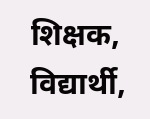शिक्षक, विद्यार्थी,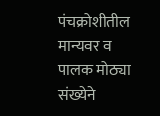पंचक्रोशीतील मान्यवर व पालक मोठ्या संख्येने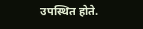उपस्थित होते.